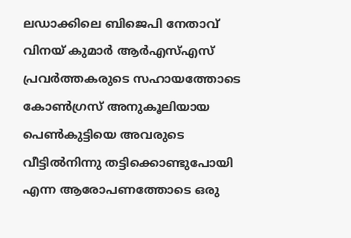ലഡാക്കിലെ ബിജെപി നേതാവ് വിനയ് കുമാർ ആർഎസ്എസ് പ്രവർത്തകരുടെ സഹായത്തോടെ കോൺഗ്രസ് അനുകൂലിയായ പെൺകുട്ടിയെ അവരുടെ വീട്ടിൽനിന്നു തട്ടിക്കൊണ്ടുപോയി എന്ന ആരോപണത്തോടെ ഒരു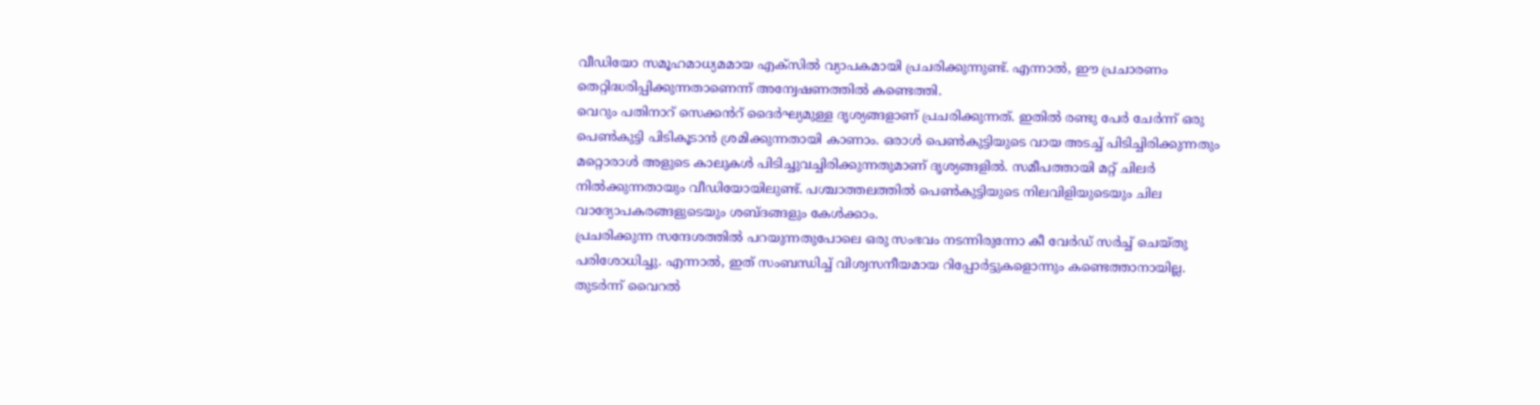വീഡിയോ സമൂഹമാധ്യമമായ എക്സിൽ വ്യാപകമായി പ്രചരിക്കുന്നുണ്ട്. എന്നാൽ, ഈ പ്രചാരണം തെറ്റിദ്ധരിപ്പിക്കുന്നതാണെന്ന് അന്വേഷണത്തിൽ കണ്ടെത്തി.
വെറും പതിനാറ് സെക്കൻറ് ദൈർഘ്യമുള്ള ദൃശ്യങ്ങളാണ് പ്രചരിക്കുന്നത്. ഇതിൽ രണ്ടു പേർ ചേർന്ന് ഒരു പെൺകുട്ടി പിടികൂടാൻ ശ്രമിക്കുന്നതായി കാണാം. ഒരാൾ പെൺകുട്ടിയുടെ വായ അടച്ച് പിടിച്ചിരിക്കുന്നതും മറ്റൊരാൾ അളുടെ കാലുകൾ പിടിച്ചുവച്ചിരിക്കുന്നതുമാണ് ദൃശ്യങ്ങളിൽ. സമീപത്തായി മറ്റ് ചിലർ നിൽക്കുന്നതായും വീഡിയോയിലുണ്ട്. പശ്ചാത്തലത്തിൽ പെൺകുട്ടിയുടെ നിലവിളിയുടെയും ചില വാദ്യോപകരങ്ങളുടെയും ശബ്ദങ്ങളും കേൾക്കാം.
പ്രചരിക്കുന്ന സന്ദേശത്തിൽ പറയുന്നതുപോലെ ഒരു സംഭവം നടന്നിരുന്നോ കീ വേർഡ് സർച്ച് ചെയ്തു പരിശോധിച്ചു. എന്നാൽ, ഇത് സംബന്ധിച്ച് വിശ്വസനീയമായ റിപ്പോർട്ടുകളൊന്നും കണ്ടെത്താനായില്ല. തുടർന്ന് വൈറൽ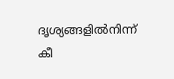ദൃശ്യങ്ങളിൽനിന്ന് കീ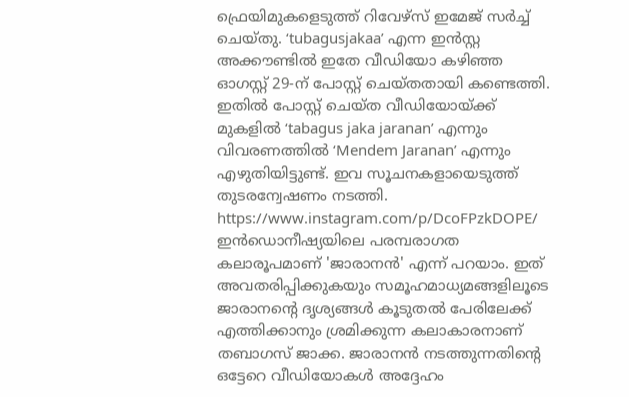ഫ്രെയിമുകളെടുത്ത് റിവേഴ്സ് ഇമേജ് സർച്ച് ചെയ്തു. ‘tubagusjakaa’ എന്ന ഇൻസ്റ്റ അക്കൗണ്ടിൽ ഇതേ വീഡിയോ കഴിഞ്ഞ ഓഗസ്റ്റ് 29-ന് പോസ്റ്റ് ചെയ്തതായി കണ്ടെത്തി. ഇതിൽ പോസ്റ്റ് ചെയ്ത വീഡിയോയ്ക്ക് മുകളിൽ ‘tabagus jaka jaranan’ എന്നും വിവരണത്തിൽ ‘Mendem Jaranan’ എന്നും എഴുതിയിട്ടുണ്ട്. ഇവ സൂചനകളായെടുത്ത് തുടരന്വേഷണം നടത്തി.
https://www.instagram.com/p/DcoFPzkDOPE/
ഇൻഡൊനീഷ്യയിലെ പരമ്പരാഗത കലാരൂപമാണ് 'ജാരാനൻ' എന്ന് പറയാം. ഇത് അവതരിപ്പിക്കുകയും സമൂഹമാധ്യമങ്ങളിലൂടെ ജാരാനന്റെ ദൃശ്യങ്ങൾ കൂടുതൽ പേരിലേക്ക് എത്തിക്കാനും ശ്രമിക്കുന്ന കലാകാരനാണ് തബാഗസ് ജാക്ക. ജാരാനൻ നടത്തുന്നതിന്റെ ഒട്ടേറെ വീഡിയോകൾ അദ്ദേഹം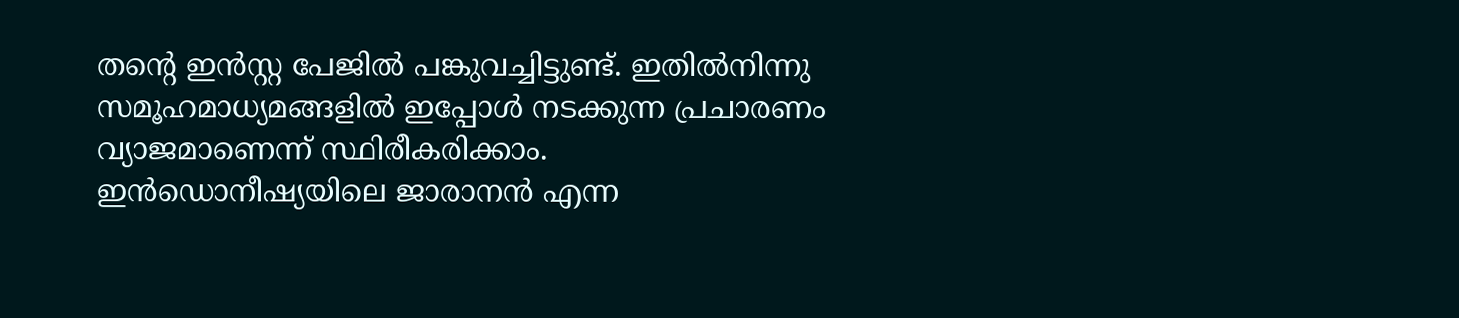തന്റെ ഇൻസ്റ്റ പേജിൽ പങ്കുവച്ചിട്ടുണ്ട്. ഇതിൽനിന്നു സമൂഹമാധ്യമങ്ങളിൽ ഇപ്പോൾ നടക്കുന്ന പ്രചാരണം വ്യാജമാണെന്ന് സ്ഥിരീകരിക്കാം.
ഇൻഡൊനീഷ്യയിലെ ജാരാനൻ എന്ന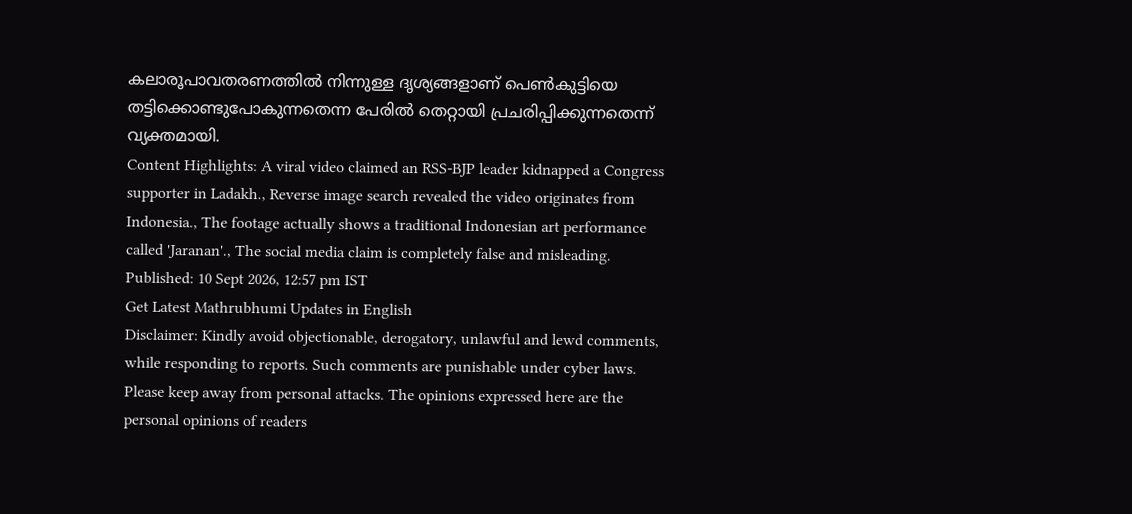കലാരൂപാവതരണത്തിൽ നിന്നുള്ള ദൃശ്യങ്ങളാണ് പെൺകുട്ടിയെ തട്ടിക്കൊണ്ടുപോകുന്നതെന്ന പേരിൽ തെറ്റായി പ്രചരിപ്പിക്കുന്നതെന്ന് വ്യക്തമായി.
Content Highlights: A viral video claimed an RSS-BJP leader kidnapped a Congress supporter in Ladakh., Reverse image search revealed the video originates from Indonesia., The footage actually shows a traditional Indonesian art performance called 'Jaranan'., The social media claim is completely false and misleading.
Published: 10 Sept 2026, 12:57 pm IST
Get Latest Mathrubhumi Updates in English
Disclaimer: Kindly avoid objectionable, derogatory, unlawful and lewd comments, while responding to reports. Such comments are punishable under cyber laws. Please keep away from personal attacks. The opinions expressed here are the personal opinions of readers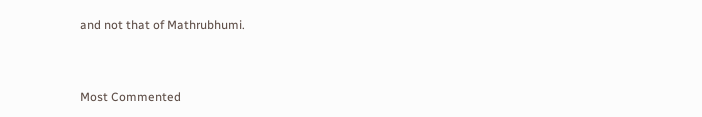and not that of Mathrubhumi.



Most Commented